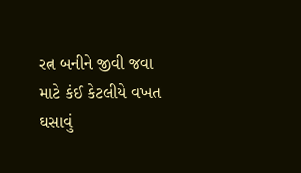રત્ન બનીને જીવી જવા માટે કંઈ કેટલીયે વખત ઘસાવું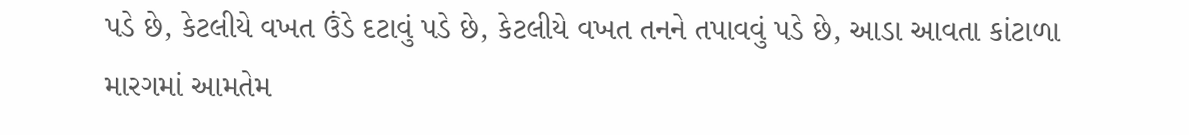પડે છે, કેટલીયે વખત ઉંડે દટાવું પડે છે, કેટલીયે વખત તનને તપાવવું પડે છે, આડા આવતા કાંટાળા મારગમાં આમતેમ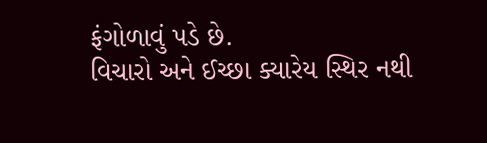ફંગોળાવું પડે છે.
વિચારો અને ઈચ્છા ક્યારેય સ્થિર નથી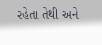રહેતા તેથી અને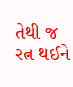તેથી જ રત્ન થઈને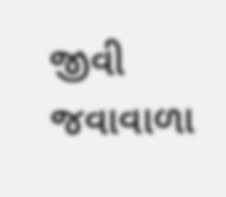જીવી જવાવાળા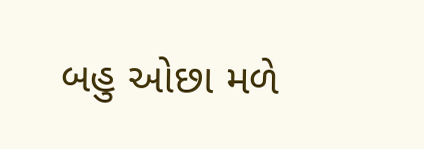બહુ ઓછા મળે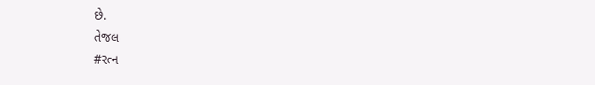છે.
તેજલ
#રત્ન